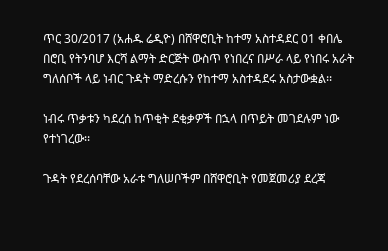ጥር 30/2017 (አሐዱ ሬዲዮ) በሸዋሮቢት ከተማ አስተዳደር 01 ቀበሌ በሮቢ የትንባሆ እርሻ ልማት ድርጅት ውስጥ የነበረና በሥራ ላይ የነበሩ አራት ግለሰቦች ላይ ነብር ጉዳት ማድረሱን የከተማ አስተዳደሩ አስታውቋል፡፡

ነብሩ ጥቃቱን ካደረሰ ከጥቂት ደቂቃዎች በኋላ በጥይት መገደሉም ነው የተነገረው፡፡

ጉዳት የደረሰባቸው አራቱ ግለሠቦችም በሸዋሮቢት የመጀመሪያ ደረጃ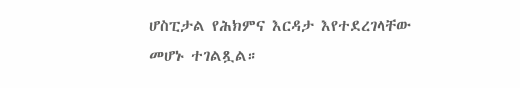ሆስፒታል የሕክምና እርዳታ እየተደረገላቸው መሆኑ ተገልጿል።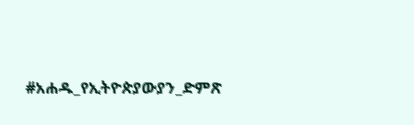#አሐዱ_የኢትዮጵያውያን_ድምጽ